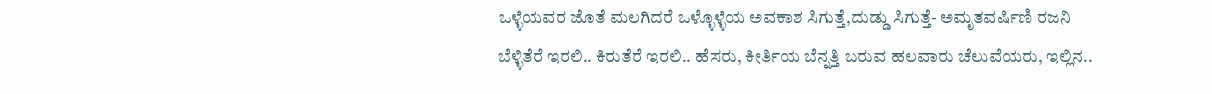ಒಳ್ಳೆಯವರ ಜೊತೆ ಮಲಗಿದರೆ ಒಳ್ಳೊಳ್ಳೆಯ ಅವಕಾಶ ಸಿಗುತ್ತೆ,ದುಡ್ಡು ಸಿಗುತ್ತೆ- ಅಮೃತವರ್ಷಿಣಿ ರಜನಿ
ಬೆಳ್ಳಿತೆರೆ ಇರಲಿ.. ಕಿರುತೆರೆ ಇರಲಿ.. ಹೆಸರು, ಕೀರ್ತಿಯ ಬೆನ್ನತ್ತಿ ಬರುವ ಹಲವಾರು ಚೆಲುವೆಯರು, ಇಲ್ಲಿನ..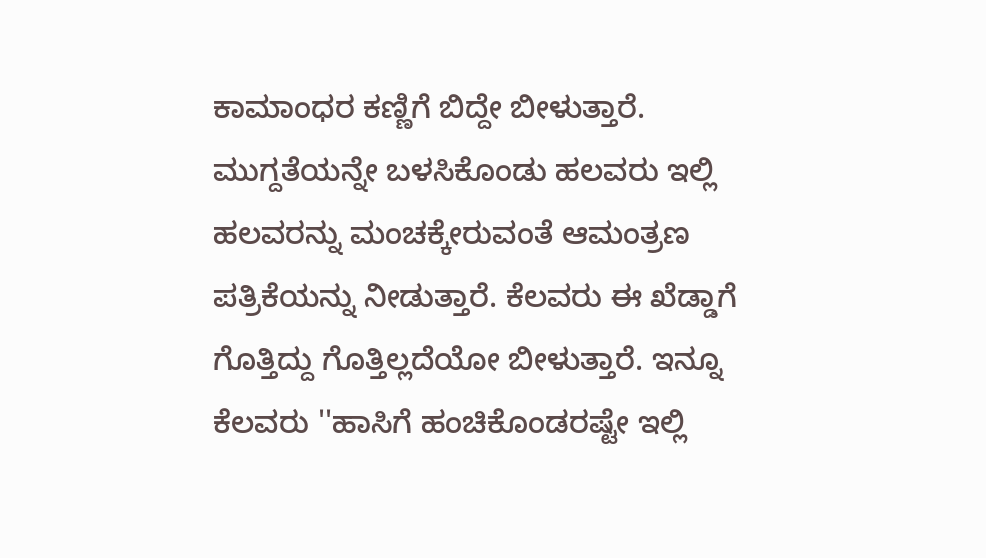ಕಾಮಾಂಧರ ಕಣ್ಣಿಗೆ ಬಿದ್ದೇ ಬೀಳುತ್ತಾರೆ. ಮುಗ್ದತೆಯನ್ನೇ ಬಳಸಿಕೊಂಡು ಹಲವರು ಇಲ್ಲಿ ಹಲವರನ್ನು ಮಂಚಕ್ಕೇರುವಂತೆ ಆಮಂತ್ರಣ ಪತ್ರಿಕೆಯನ್ನು ನೀಡುತ್ತಾರೆ. ಕೆಲವರು ಈ ಖೆಡ್ಡಾಗೆ ಗೊತ್ತಿದ್ದು ಗೊತ್ತಿಲ್ಲದೆಯೋ ಬೀಳುತ್ತಾರೆ. ಇನ್ನೂ ಕೆಲವರು ''ಹಾಸಿಗೆ ಹಂಚಿಕೊಂಡರಷ್ಟೇ ಇಲ್ಲಿ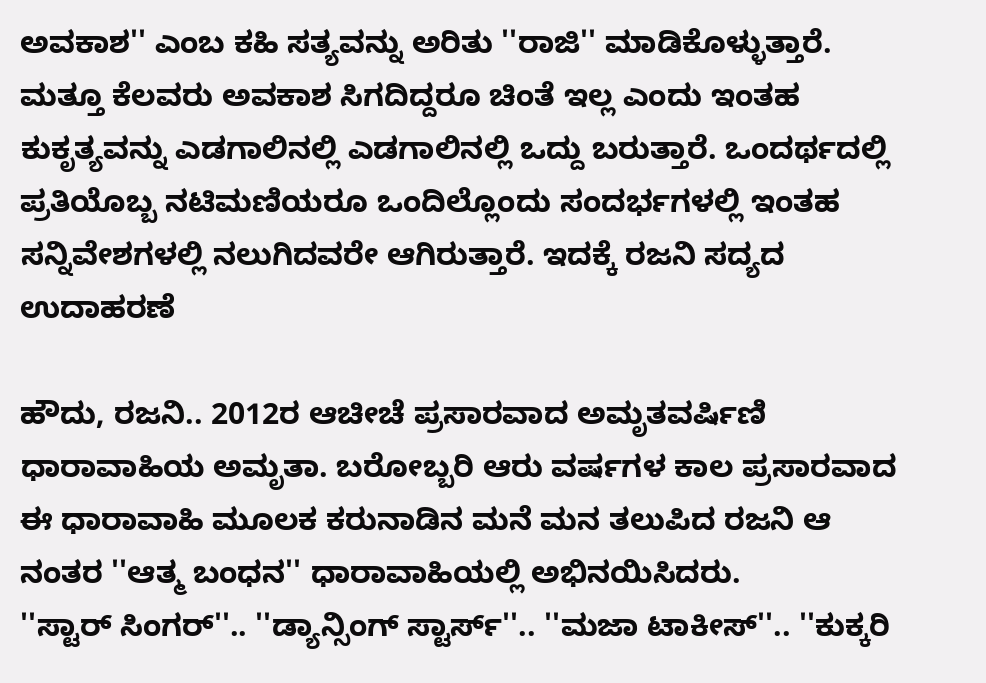ಅವಕಾಶ'' ಎಂಬ ಕಹಿ ಸತ್ಯವನ್ನು ಅರಿತು ''ರಾಜಿ'' ಮಾಡಿಕೊಳ್ಳುತ್ತಾರೆ.
ಮತ್ತೂ ಕೆಲವರು ಅವಕಾಶ ಸಿಗದಿದ್ದರೂ ಚಿಂತೆ ಇಲ್ಲ ಎಂದು ಇಂತಹ ಕುಕೃತ್ಯವನ್ನು ಎಡಗಾಲಿನಲ್ಲಿ ಎಡಗಾಲಿನಲ್ಲಿ ಒದ್ದು ಬರುತ್ತಾರೆ. ಒಂದರ್ಥದಲ್ಲಿ ಪ್ರತಿಯೊಬ್ಬ ನಟಿಮಣಿಯರೂ ಒಂದಿಲ್ಲೊಂದು ಸಂದರ್ಭಗಳಲ್ಲಿ ಇಂತಹ ಸನ್ನಿವೇಶಗಳಲ್ಲಿ ನಲುಗಿದವರೇ ಆಗಿರುತ್ತಾರೆ. ಇದಕ್ಕೆ ರಜನಿ ಸದ್ಯದ ಉದಾಹರಣೆ

ಹೌದು, ರಜನಿ.. 2012ರ ಆಚೀಚೆ ಪ್ರಸಾರವಾದ ಅಮೃತವರ್ಷಿಣಿ ಧಾರಾವಾಹಿಯ ಅಮೃತಾ. ಬರೋಬ್ಬರಿ ಆರು ವರ್ಷಗಳ ಕಾಲ ಪ್ರಸಾರವಾದ ಈ ಧಾರಾವಾಹಿ ಮೂಲಕ ಕರುನಾಡಿನ ಮನೆ ಮನ ತಲುಪಿದ ರಜನಿ ಆ ನಂತರ ''ಆತ್ಮ ಬಂಧನ'' ಧಾರಾವಾಹಿಯಲ್ಲಿ ಅಭಿನಯಿಸಿದರು.
''ಸ್ಟಾರ್ ಸಿಂಗರ್''.. ''ಡ್ಯಾನ್ಸಿಂಗ್ ಸ್ಟಾರ್ಸ್''.. ''ಮಜಾ ಟಾಕೀಸ್''.. ''ಕುಕ್ಕರಿ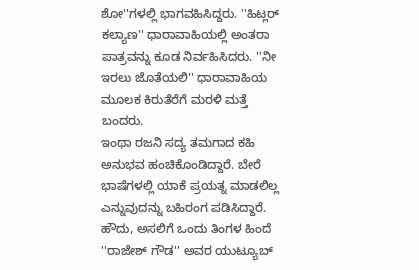ಶೋ''ಗಳಲ್ಲಿ ಭಾಗವಹಿಸಿದ್ದರು. ''ಹಿಟ್ಲರ್ ಕಲ್ಯಾಣ'' ಧಾರಾವಾಹಿಯಲ್ಲಿ ಅಂತರಾ ಪಾತ್ರವನ್ನು ಕೂಡ ನಿರ್ವಹಿಸಿದರು. ''ನೀ ಇರಲು ಜೊತೆಯಲಿ'' ಧಾರಾವಾಹಿಯ ಮೂಲಕ ಕಿರುತೆರೆಗೆ ಮರಳಿ ಮತ್ತೆ ಬಂದರು.
ಇಂಥಾ ರಜನಿ ಸದ್ಯ ತಮಗಾದ ಕಹಿ ಅನುಭವ ಹಂಚಿಕೊಂಡಿದ್ದಾರೆ. ಬೇರೆ ಭಾಷೆಗಳಲ್ಲಿ ಯಾಕೆ ಪ್ರಯತ್ನ ಮಾಡಲಿಲ್ಲ ಎನ್ನುವುದನ್ನು ಬಹಿರಂಗ ಪಡಿಸಿದ್ದಾರೆ.
ಹೌದು, ಅಸಲಿಗೆ ಒಂದು ತಿಂಗಳ ಹಿಂದೆ ''ರಾಜೇಶ್ ಗೌಡ'' ಅವರ ಯುಟ್ಯೂಬ್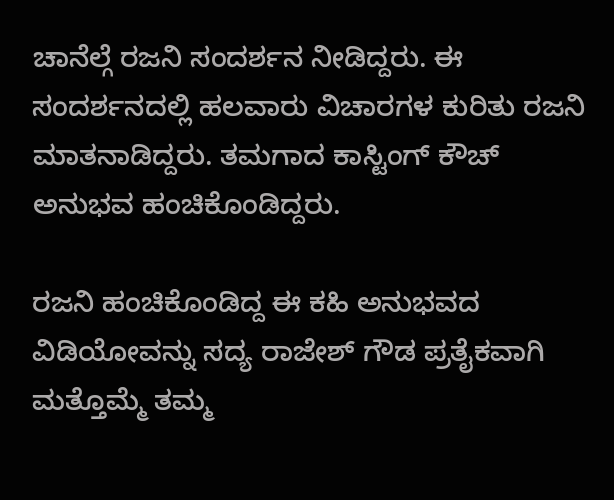ಚಾನೆಲ್ಗೆ ರಜನಿ ಸಂದರ್ಶನ ನೀಡಿದ್ದರು. ಈ ಸಂದರ್ಶನದಲ್ಲಿ ಹಲವಾರು ವಿಚಾರಗಳ ಕುರಿತು ರಜನಿ ಮಾತನಾಡಿದ್ದರು. ತಮಗಾದ ಕಾಸ್ಟಿಂಗ್ ಕೌಚ್ ಅನುಭವ ಹಂಚಿಕೊಂಡಿದ್ದರು.

ರಜನಿ ಹಂಚಿಕೊಂಡಿದ್ದ ಈ ಕಹಿ ಅನುಭವದ ವಿಡಿಯೋವನ್ನು ಸದ್ಯ ರಾಜೇಶ್ ಗೌಡ ಪ್ರತೈಕವಾಗಿ ಮತ್ತೊಮ್ಮೆ ತಮ್ಮ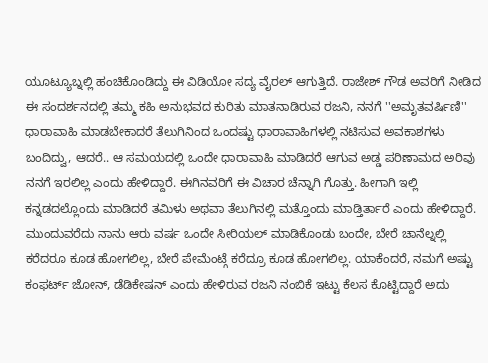ಯೂಟ್ಯೂಬ್ನಲ್ಲಿ ಹಂಚಿಕೊಂಡಿದ್ದು ಈ ವಿಡಿಯೋ ಸದ್ಯ ವೈರಲ್ ಆಗುತ್ತಿದೆ. ರಾಜೇಶ್ ಗೌಡ ಅವರಿಗೆ ನೀಡಿದ ಈ ಸಂದರ್ಶನದಲ್ಲಿ ತಮ್ಮ ಕಹಿ ಅನುಭವದ ಕುರಿತು ಮಾತನಾಡಿರುವ ರಜನಿ, ನನಗೆ ''ಅಮೃತವರ್ಷಿಣಿ'' ಧಾರಾವಾಹಿ ಮಾಡಬೇಕಾದರೆ ತೆಲುಗಿನಿಂದ ಒಂದಷ್ಟು ಧಾರಾವಾಹಿಗಳಲ್ಲಿ ನಟಿಸುವ ಅವಕಾಶಗಳು ಬಂದಿದ್ವು, ಆದರೆ.. ಆ ಸಮಯದಲ್ಲಿ ಒಂದೇ ಧಾರಾವಾಹಿ ಮಾಡಿದರೆ ಆಗುವ ಅಡ್ಡ ಪರಿಣಾಮದ ಅರಿವು ನನಗೆ ಇರಲಿಲ್ಲ ಎಂದು ಹೇಳಿದ್ದಾರೆ. ಈಗಿನವರಿಗೆ ಈ ವಿಚಾರ ಚೆನ್ನಾಗಿ ಗೊತ್ತು. ಹೀಗಾಗಿ ಇಲ್ಲಿ ಕನ್ನಡದಲ್ಲೊಂದು ಮಾಡಿದರೆ ತಮಿಳು ಅಥವಾ ತೆಲುಗಿನಲ್ಲಿ ಮತ್ತೊಂದು ಮಾಡ್ತಿರ್ತಾರೆ ಎಂದು ಹೇಳಿದ್ದಾರೆ.
ಮುಂದುವರೆದು ನಾನು ಆರು ವರ್ಷ ಒಂದೇ ಸೀರಿಯಲ್ ಮಾಡಿಕೊಂಡು ಬಂದೇ, ಬೇರೆ ಚಾನೆಲ್ನಲ್ಲಿ ಕರೆದರೂ ಕೂಡ ಹೋಗಲಿಲ್ಲ, ಬೇರೆ ಪೇಮೆಂಟ್ಗೆ ಕರೆದ್ರೂ ಕೂಡ ಹೋಗಲಿಲ್ಲ. ಯಾಕೆಂದರೆ, ನಮಗೆ ಅಷ್ಟು ಕಂಫರ್ಟ್ ಜೋನ್, ಡೆಡಿಕೇಷನ್ ಎಂದು ಹೇಳಿರುವ ರಜನಿ ನಂಬಿಕೆ ಇಟ್ಟು ಕೆಲಸ ಕೊಟ್ಟಿದ್ದಾರೆ ಅದು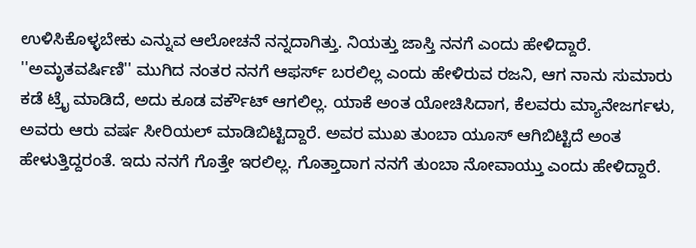ಉಳಿಸಿಕೊಳ್ಳಬೇಕು ಎನ್ನುವ ಆಲೋಚನೆ ನನ್ನದಾಗಿತ್ತು. ನಿಯತ್ತು ಜಾಸ್ತಿ ನನಗೆ ಎಂದು ಹೇಳಿದ್ದಾರೆ.
''ಅಮೃತವರ್ಷಿಣಿ'' ಮುಗಿದ ನಂತರ ನನಗೆ ಆಫರ್ಸ್ ಬರಲಿಲ್ಲ ಎಂದು ಹೇಳಿರುವ ರಜನಿ, ಆಗ ನಾನು ಸುಮಾರು ಕಡೆ ಟ್ರೈ ಮಾಡಿದೆ, ಅದು ಕೂಡ ವರ್ಕೌಟ್ ಆಗಲಿಲ್ಲ. ಯಾಕೆ ಅಂತ ಯೋಚಿಸಿದಾಗ, ಕೆಲವರು ಮ್ಯಾನೇಜರ್ಗಳು, ಅವರು ಆರು ವರ್ಷ ಸೀರಿಯಲ್ ಮಾಡಿಬಿಟ್ಟಿದ್ದಾರೆ. ಅವರ ಮುಖ ತುಂಬಾ ಯೂಸ್ ಆಗಿಬಿಟ್ಟಿದೆ ಅಂತ ಹೇಳುತ್ತಿದ್ದರಂತೆ. ಇದು ನನಗೆ ಗೊತ್ತೇ ಇರಲಿಲ್ಲ. ಗೊತ್ತಾದಾಗ ನನಗೆ ತುಂಬಾ ನೋವಾಯ್ತು ಎಂದು ಹೇಳಿದ್ದಾರೆ.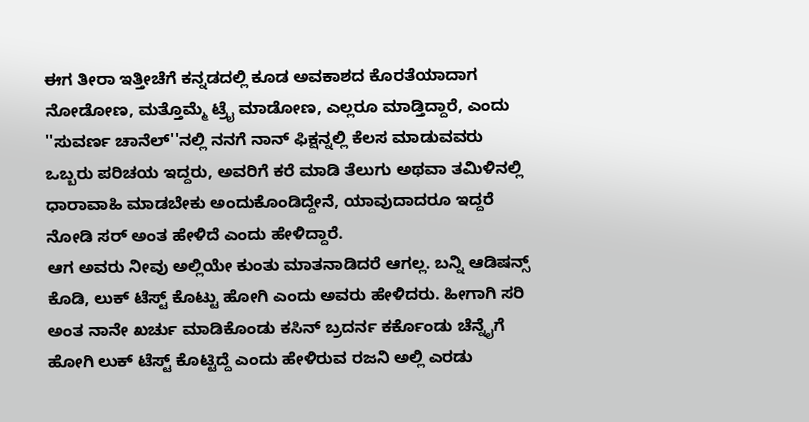ಈಗ ತೀರಾ ಇತ್ತೀಚೆಗೆ ಕನ್ನಡದಲ್ಲಿ ಕೂಡ ಅವಕಾಶದ ಕೊರತೆಯಾದಾಗ ನೋಡೋಣ, ಮತ್ತೊಮ್ಮೆ ಟ್ರೈ ಮಾಡೋಣ, ಎಲ್ಲರೂ ಮಾಡ್ತಿದ್ದಾರೆ, ಎಂದು ''ಸುವರ್ಣ ಚಾನೆಲ್''ನಲ್ಲಿ ನನಗೆ ನಾನ್ ಫಿಕ್ಷನ್ನಲ್ಲಿ ಕೆಲಸ ಮಾಡುವವರು ಒಬ್ಬರು ಪರಿಚಯ ಇದ್ದರು, ಅವರಿಗೆ ಕರೆ ಮಾಡಿ ತೆಲುಗು ಅಥವಾ ತಮಿಳಿನಲ್ಲಿ ಧಾರಾವಾಹಿ ಮಾಡಬೇಕು ಅಂದುಕೊಂಡಿದ್ದೇನೆ, ಯಾವುದಾದರೂ ಇದ್ದರೆ ನೋಡಿ ಸರ್ ಅಂತ ಹೇಳಿದೆ ಎಂದು ಹೇಳಿದ್ದಾರೆ.
ಆಗ ಅವರು ನೀವು ಅಲ್ಲಿಯೇ ಕುಂತು ಮಾತನಾಡಿದರೆ ಆಗಲ್ಲ. ಬನ್ನಿ ಆಡಿಷನ್ಸ್ ಕೊಡಿ, ಲುಕ್ ಟೆಸ್ಟ್ ಕೊಟ್ಟು ಹೋಗಿ ಎಂದು ಅವರು ಹೇಳಿದರು. ಹೀಗಾಗಿ ಸರಿ ಅಂತ ನಾನೇ ಖರ್ಚು ಮಾಡಿಕೊಂಡು ಕಸಿನ್ ಬ್ರದರ್ನ ಕರ್ಕೊಂಡು ಚೆನ್ನೈಗೆ ಹೋಗಿ ಲುಕ್ ಟೆಸ್ಟ್ ಕೊಟ್ಟಿದ್ದೆ ಎಂದು ಹೇಳಿರುವ ರಜನಿ ಅಲ್ಲಿ ಎರಡು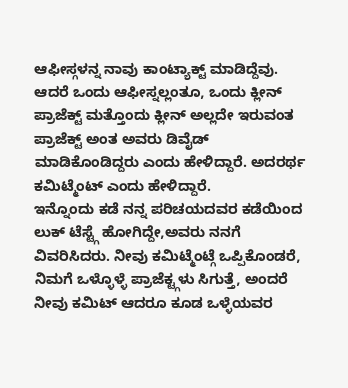ಆಫೀಸ್ಗಳನ್ನ ನಾವು ಕಾಂಟ್ಯಾಕ್ಟ್ ಮಾಡಿದ್ದೆವು. ಆದರೆ ಒಂದು ಆಫೀಸ್ನಲ್ಲಂತೂ, ಒಂದು ಕ್ಲೀನ್ ಪ್ರಾಜೆಕ್ಟ್ ಮತ್ತೊಂದು ಕ್ಲೀನ್ ಅಲ್ಲದೇ ಇರುವಂತ ಪ್ರಾಜೆಕ್ಟ್ ಅಂತ ಅವರು ಡಿವೈಡ್ ಮಾಡಿಕೊಂಡಿದ್ದರು ಎಂದು ಹೇಳಿದ್ದಾರೆ. ಅದರರ್ಥ ಕಮಿಟ್ಮೆಂಟ್ ಎಂದು ಹೇಳಿದ್ದಾರೆ.
ಇನ್ನೊಂದು ಕಡೆ ನನ್ನ ಪರಿಚಯದವರ ಕಡೆಯಿಂದ ಲುಕ್ ಟೆಸ್ಟ್ಗೆ ಹೋಗಿದ್ದೇ,ಅವರು ನನಗೆ ವಿವರಿಸಿದರು. ನೀವು ಕಮಿಟ್ಮೆಂಟ್ಗೆ ಒಪ್ಪಿಕೊಂಡರೆ, ನಿಮಗೆ ಒಳ್ಳೊಳ್ಳೆ ಪ್ರಾಜೆಕ್ಟ್ಗಳು ಸಿಗುತ್ತೆ, ಅಂದರೆ ನೀವು ಕಮಿಟ್ ಆದರೂ ಕೂಡ ಒಳ್ಳೆಯವರ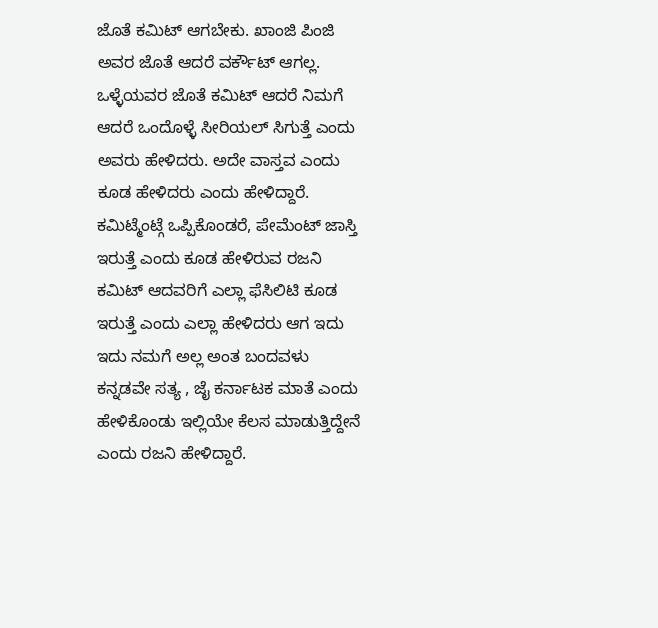ಜೊತೆ ಕಮಿಟ್ ಆಗಬೇಕು. ಖಾಂಜಿ ಪಿಂಜಿ ಅವರ ಜೊತೆ ಆದರೆ ವರ್ಕೌಟ್ ಆಗಲ್ಲ. ಒಳ್ಳೆಯವರ ಜೊತೆ ಕಮಿಟ್ ಆದರೆ ನಿಮಗೆ ಆದರೆ ಒಂದೊಳ್ಳೆ ಸೀರಿಯಲ್ ಸಿಗುತ್ತೆ ಎಂದು ಅವರು ಹೇಳಿದರು. ಅದೇ ವಾಸ್ತವ ಎಂದು ಕೂಡ ಹೇಳಿದರು ಎಂದು ಹೇಳಿದ್ದಾರೆ.
ಕಮಿಟ್ಮೆಂಟ್ಗೆ ಒಪ್ಪಿಕೊಂಡರೆ, ಪೇಮೆಂಟ್ ಜಾಸ್ತಿ ಇರುತ್ತೆ ಎಂದು ಕೂಡ ಹೇಳಿರುವ ರಜನಿ ಕಮಿಟ್ ಆದವರಿಗೆ ಎಲ್ಲಾ ಫೆಸಿಲಿಟಿ ಕೂಡ ಇರುತ್ತೆ ಎಂದು ಎಲ್ಲಾ ಹೇಳಿದರು ಆಗ ಇದು ಇದು ನಮಗೆ ಅಲ್ಲ ಅಂತ ಬಂದವಳು ಕನ್ನಡವೇ ಸತ್ಯ , ಜೈ ಕರ್ನಾಟಕ ಮಾತೆ ಎಂದು ಹೇಳಿಕೊಂಡು ಇಲ್ಲಿಯೇ ಕೆಲಸ ಮಾಡುತ್ತಿದ್ದೇನೆ ಎಂದು ರಜನಿ ಹೇಳಿದ್ದಾರೆ.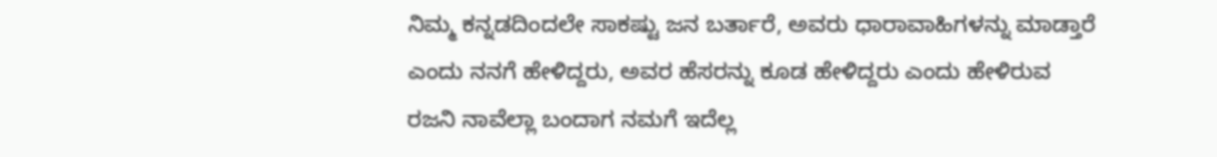ನಿಮ್ಮ ಕನ್ನಡದಿಂದಲೇ ಸಾಕಷ್ಟು ಜನ ಬರ್ತಾರೆ, ಅವರು ಧಾರಾವಾಹಿಗಳನ್ನು ಮಾಡ್ತಾರೆ ಎಂದು ನನಗೆ ಹೇಳಿದ್ದರು, ಅವರ ಹೆಸರನ್ನು ಕೂಡ ಹೇಳಿದ್ದರು ಎಂದು ಹೇಳಿರುವ ರಜನಿ ನಾವೆಲ್ಲಾ ಬಂದಾಗ ನಮಗೆ ಇದೆಲ್ಲ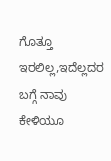ಗೊತ್ತೂ ಇರಲಿಲ್ಲ,ಇದೆಲ್ಲದರ ಬಗ್ಗೆ ನಾವು ಕೇಳಿಯೂ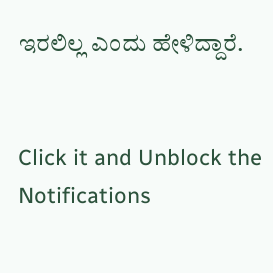ಇರಲಿಲ್ಲ ಎಂದು ಹೇಳಿದ್ದಾರೆ.


Click it and Unblock the Notifications